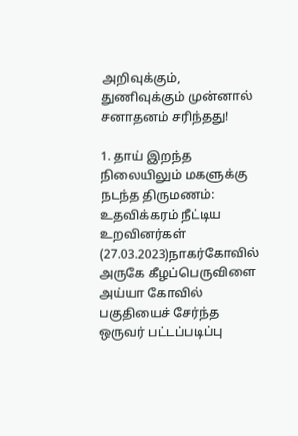அறிவுக்கும், துணிவுக்கும் முன்னால் சனாதனம் சரிந்தது!

1. தாய் இறந்த நிலையிலும் மகளுக்கு நடந்த திருமணம்: உதவிக்கரம் நீட்டிய உறவினர்கள் (27.03.2023)நாகர்கோவில் அருகே கீழப்பெருவிளை அய்யா கோவில் பகுதியைச் சேர்ந்த ஒருவர் பட்டப்படிப்பு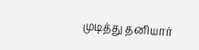முடித்து தனியார்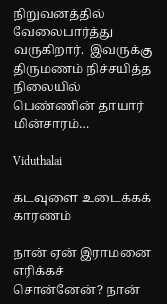நிறுவனத்தில் வேலைபார்த்து வருகிறார்.  இவருக்கு திருமணம் நிச்சயித்த நிலையில் பெண்ணின் தாயார் மின்சாரம்…

Viduthalai

கடவுளை உடைக்கக் காரணம்

நான் ஏன் இராமனை எரிக்கச் சொன்னேன்? நான்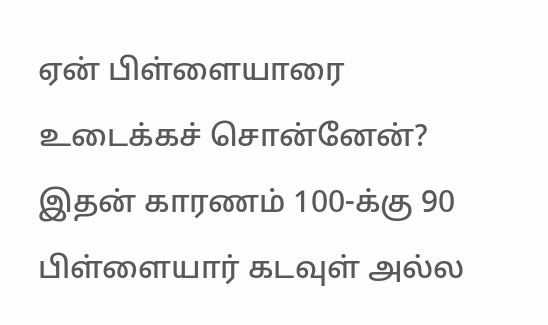ஏன் பிள்ளையாரை உடைக்கச் சொன்னேன்? இதன் காரணம் 100-க்கு 90 பிள்ளையார் கடவுள் அல்ல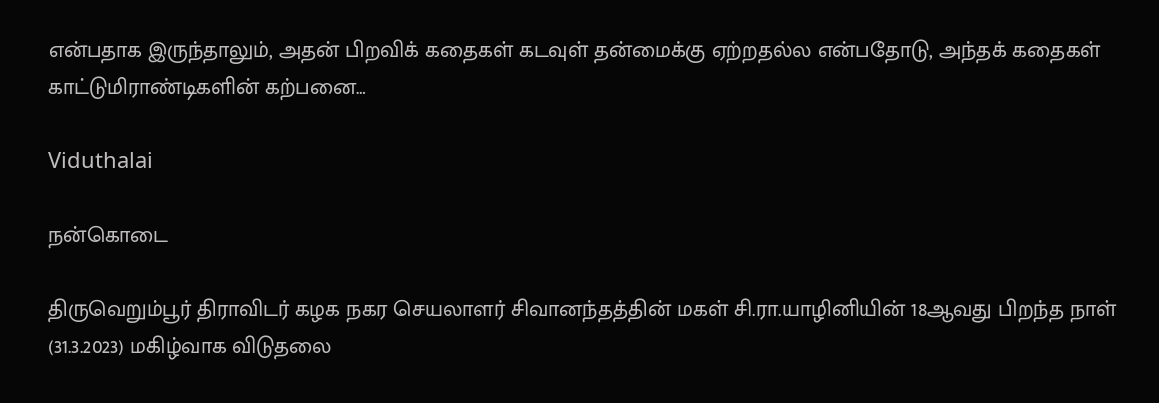என்பதாக இருந்தாலும், அதன் பிறவிக் கதைகள் கடவுள் தன்மைக்கு ஏற்றதல்ல என்பதோடு, அந்தக் கதைகள் காட்டுமிராண்டிகளின் கற்பனை…

Viduthalai

நன்கொடை

திருவெறும்பூர் திராவிடர் கழக நகர செயலாளர் சிவானந்தத்தின் மகள் சி.ரா.யாழினியின் 18ஆவது பிறந்த நாள் (31.3.2023) மகிழ்வாக விடுதலை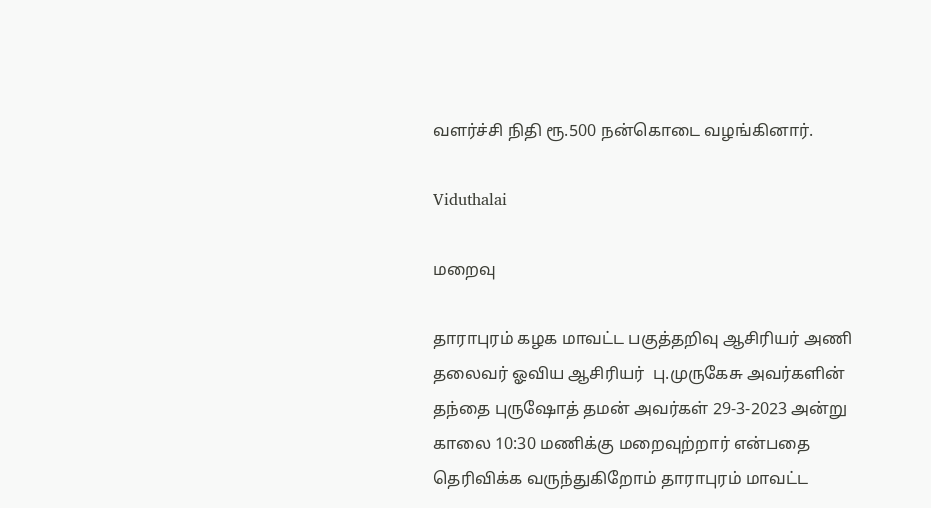வளர்ச்சி நிதி ரூ.500 நன்கொடை வழங்கினார்.

Viduthalai

மறைவு

தாராபுரம் கழக மாவட்ட பகுத்தறிவு ஆசிரியர் அணி தலைவர் ஓவிய ஆசிரியர்  பு.முருகேசு அவர்களின் தந்தை புருஷோத் தமன் அவர்கள் 29-3-2023 அன்று காலை 10:30 மணிக்கு மறைவுற்றார் என்பதை தெரிவிக்க வருந்துகிறோம் தாராபுரம் மாவட்ட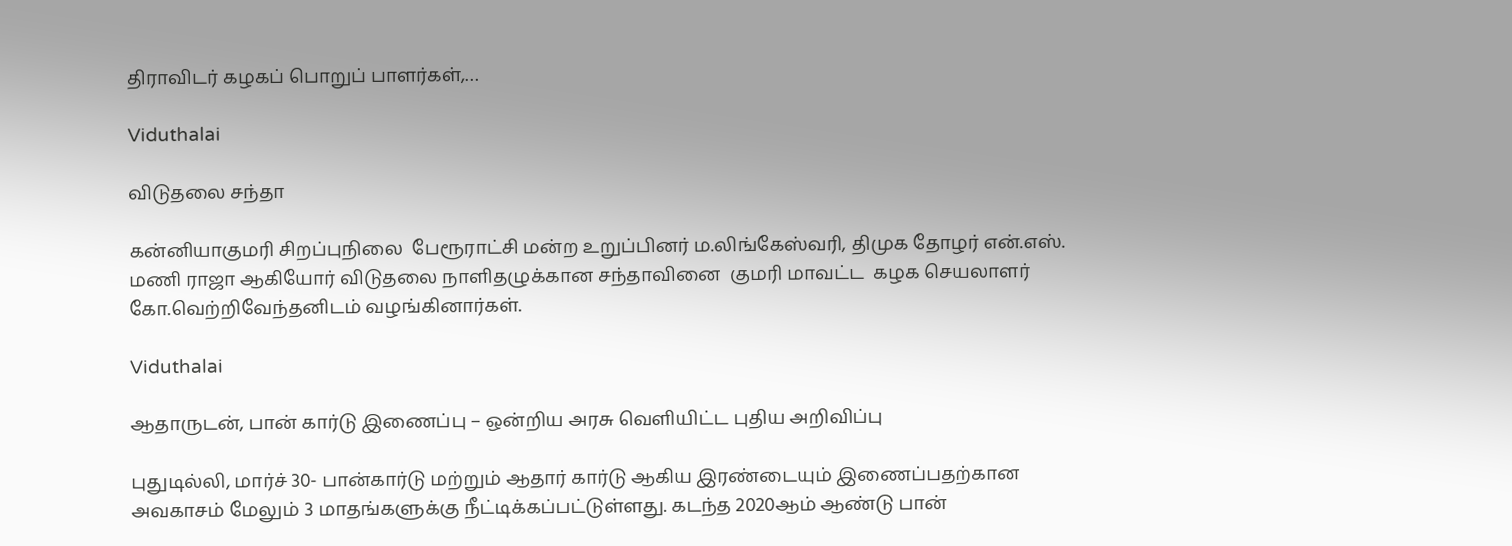திராவிடர் கழகப் பொறுப் பாளர்கள்,…

Viduthalai

விடுதலை சந்தா

கன்னியாகுமரி சிறப்புநிலை  பேரூராட்சி மன்ற உறுப்பினர் ம.லிங்கேஸ்வரி, திமுக தோழர் என்.எஸ். மணி ராஜா ஆகியோர் விடுதலை நாளிதழுக்கான சந்தாவினை  குமரி மாவட்ட  கழக செயலாளர் கோ.வெற்றிவேந்தனிடம் வழங்கினார்கள்.

Viduthalai

ஆதாருடன், பான் கார்டு இணைப்பு – ஒன்றிய அரசு வெளியிட்ட புதிய அறிவிப்பு

புதுடில்லி, மார்ச் 30- பான்கார்டு மற்றும் ஆதார் கார்டு ஆகிய இரண்டையும் இணைப்பதற்கான அவகாசம் மேலும் 3 மாதங்களுக்கு நீட்டிக்கப்பட்டுள்ளது. கடந்த 2020ஆம் ஆண்டு பான்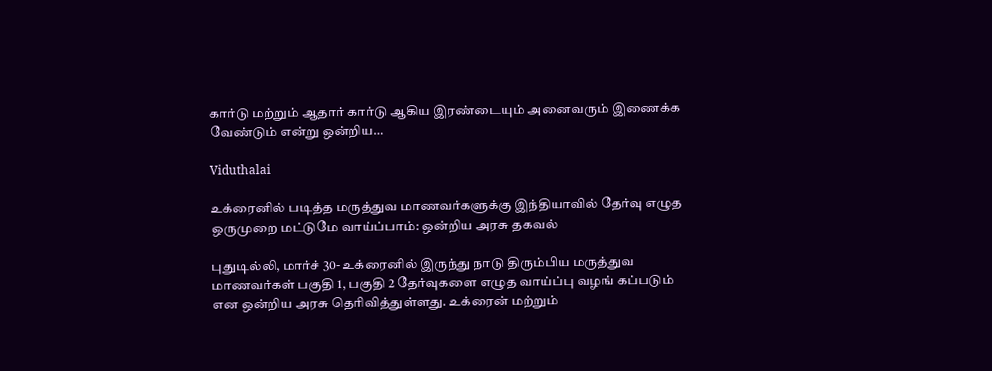கார்டு மற்றும் ஆதார் கார்டு ஆகிய இரண்டையும் அனைவரும் இணைக்க வேண்டும் என்று ஒன்றிய…

Viduthalai

உக்ரைனில் படித்த மருத்துவ மாணவர்களுக்கு இந்தியாவில் தேர்வு எழுத ஒருமுறை மட்டுமே வாய்ப்பாம்: ஒன்றிய அரசு தகவல்

புதுடில்லி, மார்ச் 30- உக்ரைனில் இருந்து நாடு திரும்பிய மருத்துவ மாணவர்கள் பகுதி 1, பகுதி 2 தேர்வுகளை எழுத வாய்ப்பு வழங் கப்படும் என ஒன்றிய அரசு தெரிவித்துள்ளது. உக்ரைன் மற்றும்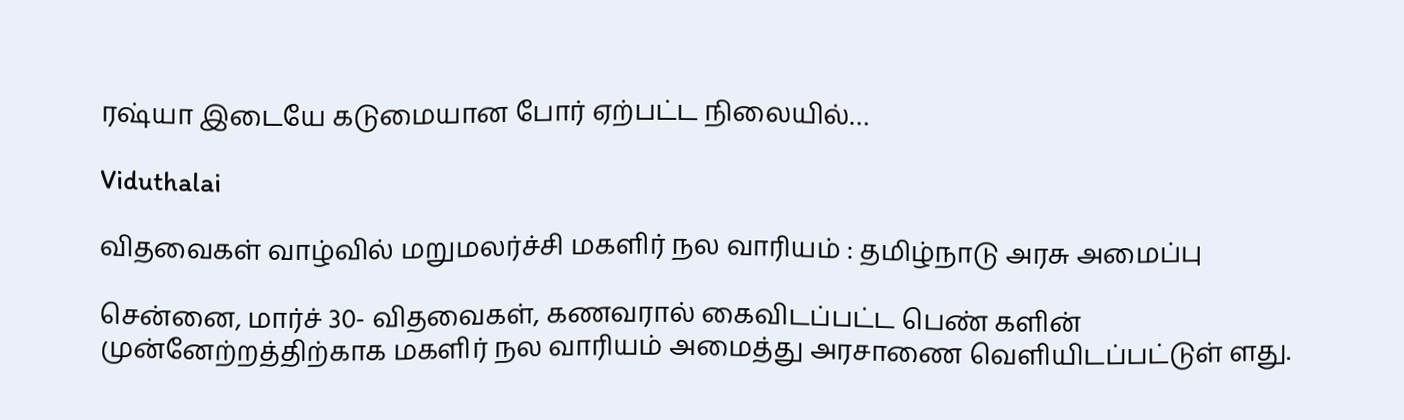ரஷ்யா இடையே கடுமையான போர் ஏற்பட்ட நிலையில்…

Viduthalai

விதவைகள் வாழ்வில் மறுமலர்ச்சி மகளிர் நல வாரியம் : தமிழ்நாடு அரசு அமைப்பு

சென்னை, மார்ச் 30- விதவைகள், கணவரால் கைவிடப்பட்ட பெண் களின் முன்னேற்றத்திற்காக மகளிர் நல வாரியம் அமைத்து அரசாணை வெளியிடப்பட்டுள் ளது.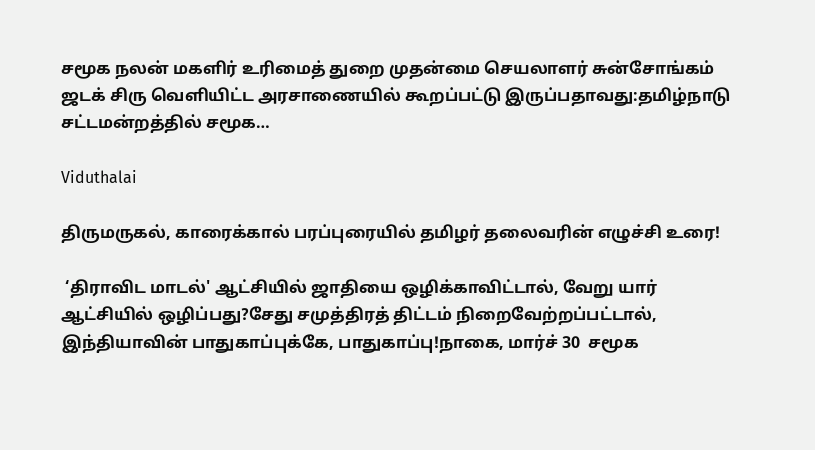சமூக நலன் மகளிர் உரிமைத் துறை முதன்மை செயலாளர் சுன்சோங்கம் ஜடக் சிரு வெளியிட்ட அரசாணையில் கூறப்பட்டு இருப்பதாவது:தமிழ்நாடு சட்டமன்றத்தில் சமூக…

Viduthalai

திருமருகல், காரைக்கால் பரப்புரையில் தமிழர் தலைவரின் எழுச்சி உரை!

 ‘திராவிட மாடல்' ஆட்சியில் ஜாதியை ஒழிக்காவிட்டால், வேறு யார் ஆட்சியில் ஒழிப்பது?சேது சமுத்திரத் திட்டம் நிறைவேற்றப்பட்டால், இந்தியாவின் பாதுகாப்புக்கே, பாதுகாப்பு!நாகை, மார்ச் 30  சமூக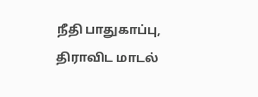நீதி பாதுகாப்பு, திராவிட மாடல்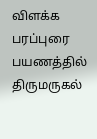விளக்க பரப்புரை பயணத்தில் திருமருகல்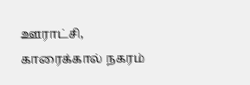ஊராட்சி, காரைக்கால் நகரம்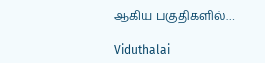ஆகிய பகுதிகளில்…

Viduthalai